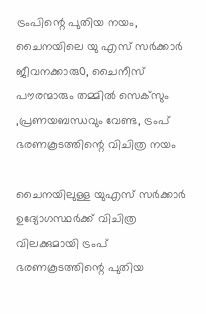ട്രംപിന്റെ പുതിയ നയം, ചൈനയിലെ യു എസ് സർക്കാർ ജീവനക്കാരു൦, ചൈനീസ് പൗരന്മാരും തമ്മിൽ സെക്‌സും ,പ്രണയബന്ധവും വേണ്ട, ട്രംപ് ഭരണകൂടത്തിന്റെ വിചിത്ര നയം

ചൈനയിലുള്ള യുഎസ് സര്‍ക്കാര്‍ ഉദ്യോഗസ്ഥര്‍ക്ക് വിചിത്ര വിലക്കുമായി ട്രംപ് ഭരണകൂടത്തിന്റെ പുതിയ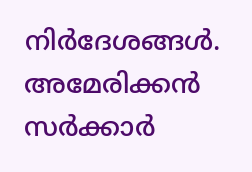നിര്‍ദേശങ്ങള്‍. അമേരിക്കന്‍ സര്‍ക്കാര്‍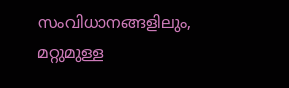സംവിധാനങ്ങളിലും, മറ്റുമുള്ള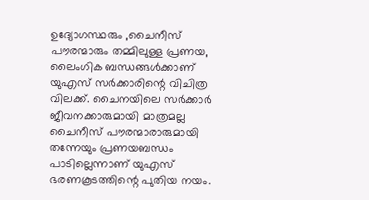ഉദ്യോഗസ്ഥരും ,ചൈനീസ് പൗരന്മാരും തമ്മിലുള്ള പ്രണയ, ലൈംഗിക ബന്ധങ്ങള്‍ക്കാണ് യുഎസ് സര്‍ക്കാരിന്റെ വിചിത്ര വിലക്ക്. ചൈനയിലെ സര്‍ക്കാര്‍ ജീവനക്കാരുമായി മാത്രമല്ല ചൈനീസ് പൗരന്മാരാരുമായി തന്നേയും പ്രണയബന്ധം പാടില്ലെന്നാണ് യുഎസ് ഭരണകൂടത്തിന്റെ പുതിയ നയം.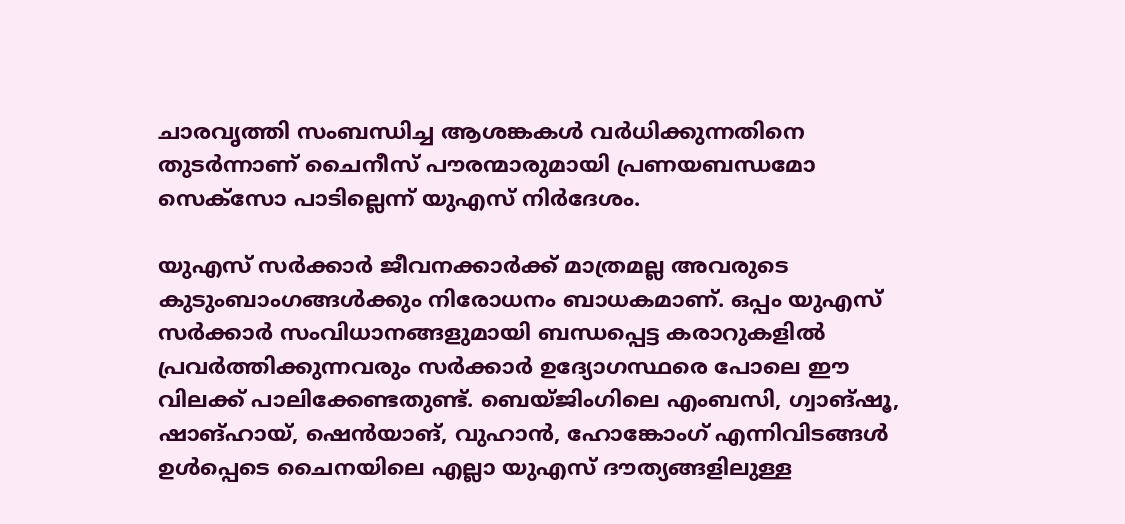ചാരവൃത്തി സംബന്ധിച്ച ആശങ്കകള്‍ വര്‍ധിക്കുന്നതിനെ തുടര്‍ന്നാണ് ചൈനീസ് പൗരന്മാരുമായി പ്രണയബന്ധമോ സെക്‌സോ പാടില്ലെന്ന് യുഎസ് നിർദേശം.

യുഎസ് സര്‍ക്കാര്‍ ജീവനക്കാര്‍ക്ക് മാത്രമല്ല അവരുടെ കുടുംബാംഗങ്ങള്‍ക്കും നിരോധനം ബാധകമാണ്. ഒപ്പം യുഎസ് സര്‍ക്കാര്‍ സംവിധാനങ്ങളുമായി ബന്ധപ്പെട്ട കരാറുകളില്‍ പ്രവര്‍ത്തിക്കുന്നവരും സര്‍ക്കാര്‍ ഉദ്യോഗസ്ഥരെ പോലെ ഈ വിലക്ക് പാലിക്കേണ്ടതുണ്ട്. ബെയ്ജിംഗിലെ എംബസി, ഗ്വാങ്ഷൂ, ഷാങ്ഹായ്, ഷെന്‍യാങ്, വുഹാന്‍, ഹോങ്കോംഗ് എന്നിവിടങ്ങൾ  ഉള്‍പ്പെടെ ചൈനയിലെ എല്ലാ യുഎസ് ദൗത്യങ്ങളിലുള്ള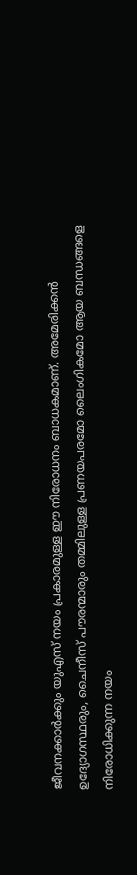ജീവനക്കാര്‍ക്കും യുഎസ് നയം പ്രകാരമുള്ള ഈ നിരോധനം ബാധകമാണ്. അമേരിക്കന്‍ ഉദ്യോഗസ്ഥരും, ചൈനീസ് പൗരന്മാരും തമ്മിലുള്ള പ്രണയപരമോ ലൈംഗികമോ ആയ ബന്ധങ്ങളെ നിരോധിക്കുന്ന നയം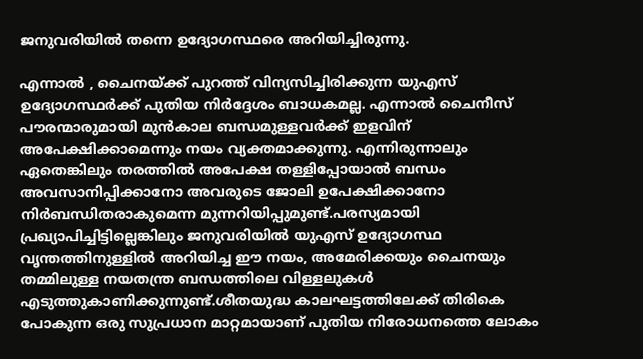ജനുവരിയില്‍ തന്നെ ഉദ്യോഗസ്ഥരെ അറിയിച്ചിരുന്നു.

എന്നാൽ , ചൈനയ്ക്ക് പുറത്ത് വിന്യസിച്ചിരിക്കുന്ന യുഎസ് ഉദ്യോഗസ്ഥര്‍ക്ക് പുതിയ നിര്‍ദ്ദേശം ബാധകമല്ല. എന്നാൽ ചൈനീസ് പൗരന്മാരുമായി മുന്‍കാല ബന്ധമുള്ളവര്‍ക്ക് ഇളവിന് അപേക്ഷിക്കാമെന്നും നയം വ്യക്തമാക്കുന്നു. എന്നിരുന്നാലും ഏതെങ്കിലും തരത്തില്‍ അപേക്ഷ തള്ളിപ്പോയാല്‍ ബന്ധം അവസാനിപ്പിക്കാനോ അവരുടെ ജോലി ഉപേക്ഷിക്കാനോ നിര്‍ബന്ധിതരാകുമെന്ന മുന്നറിയിപ്പുമുണ്ട്.പരസ്യമായി പ്രഖ്യാപിച്ചിട്ടില്ലെങ്കിലും ജനുവരിയില്‍ യുഎസ് ഉദ്യോഗസ്ഥ വൃന്തത്തിനുള്ളില്‍ അറിയിച്ച ഈ നയം, അമേരിക്കയും ചൈനയും തമ്മിലുള്ള നയതന്ത്ര ബന്ധത്തിലെ വിള്ളലുകള്‍ എടുത്തുകാണിക്കുന്നുണ്ട്.ശീതയുദ്ധ കാലഘട്ടത്തിലേക്ക് തിരികെ പോകുന്ന ഒരു സുപ്രധാന മാറ്റമായാണ് പുതിയ നിരോധനത്തെ ലോകം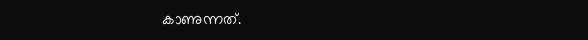കാണുന്നത്.